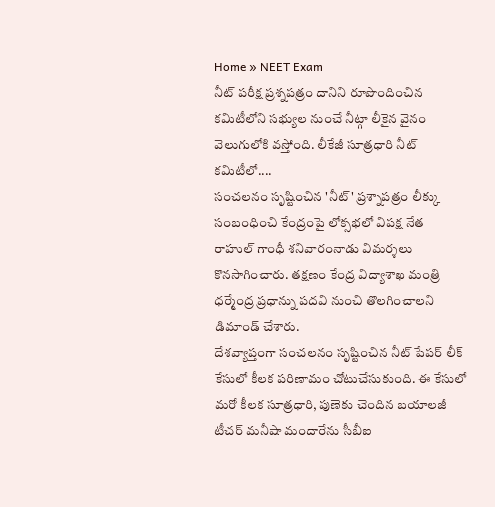Home » NEET Exam
నీట్ పరీక్ష ప్రశ్నపత్రం దానిని రూపొందించిన కమిటీలోని సభ్యుల నుంచే నీట్గా లీకైన వైనం వెలుగులోకి వస్తోంది. లీకేజీ సూత్రధారి నీట్ కమిటీలో....
సంచలనం సృష్టించిన 'నీట్' ప్రశ్నాపత్రం లీక్కు సంబంధించి కేంద్రంపై లోక్సభలో విపక్ష నేత రాహుల్ గాంధీ శనివారంనాడు విమర్శలు కొనసాగించారు. తక్షణం కేంద్ర విద్యాశాఖ మంత్రి ధర్మేంద్ర ప్రధాన్ను పదవి నుంచి తొలగించాలని డిమాండ్ చేశారు.
దేశవ్యాప్తంగా సంచలనం సృష్టించిన నీట్ పేపర్ లీక్ కేసులో కీలక పరిణామం చోటుచేసుకుంది. ఈ కేసులో మరో కీలక సూత్రధారి, పుణెకు చెందిన బయాలజీ టీచర్ మనీషా మందారేను సీబీఐ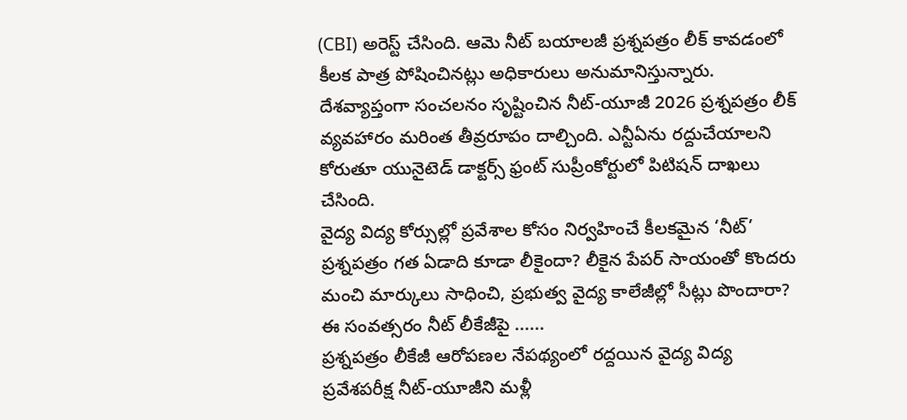(CBI) అరెస్ట్ చేసింది. ఆమె నీట్ బయాలజీ ప్రశ్నపత్రం లీక్ కావడంలో కీలక పాత్ర పోషించినట్లు అధికారులు అనుమానిస్తున్నారు.
దేశవ్యాప్తంగా సంచలనం సృష్టించిన నీట్-యూజీ 2026 ప్రశ్నపత్రం లీక్ వ్యవహారం మరింత తీవ్రరూపం దాల్చింది. ఎన్టీఏను రద్దుచేయాలని కోరుతూ యునైటెడ్ డాక్టర్స్ ఫ్రంట్ సుప్రీంకోర్టులో పిటిషన్ దాఖలు చేసింది.
వైద్య విద్య కోర్సుల్లో ప్రవేశాల కోసం నిర్వహించే కీలకమైన ‘నీట్’ ప్రశ్నపత్రం గత ఏడాది కూడా లీకైందా? లీకైన పేపర్ సాయంతో కొందరు మంచి మార్కులు సాధించి, ప్రభుత్వ వైద్య కాలేజీల్లో సీట్లు పొందారా? ఈ సంవత్సరం నీట్ లీకేజీపై ......
ప్రశ్నపత్రం లీకేజీ ఆరోపణల నేపథ్యంలో రద్దయిన వైద్య విద్య ప్రవేశపరీక్ష నీట్-యూజీని మళ్లీ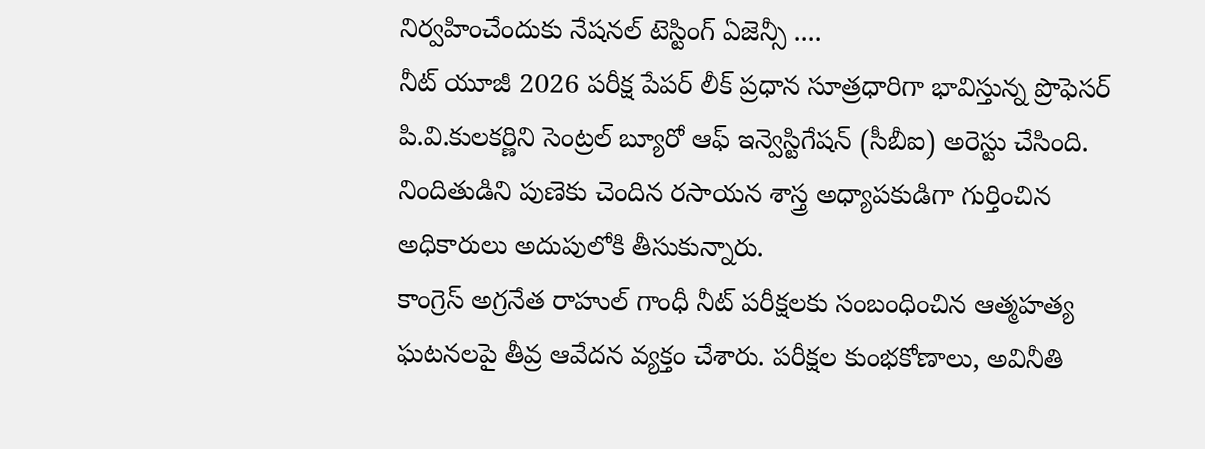నిర్వహించేందుకు నేషనల్ టెస్టింగ్ ఏజెన్సీ ....
నీట్ యూజీ 2026 పరీక్ష పేపర్ లీక్ ప్రధాన సూత్రధారిగా భావిస్తున్న ప్రొఫెసర్ పి.వి.కులకర్ణిని సెంట్రల్ బ్యూరో ఆఫ్ ఇన్వెస్టిగేషన్ (సీబీఐ) అరెస్టు చేసింది. నిందితుడిని పుణెకు చెందిన రసాయన శాస్త్ర అధ్యాపకుడిగా గుర్తించిన అధికారులు అదుపులోకి తీసుకున్నారు.
కాంగ్రెస్ అగ్రనేత రాహుల్ గాంధీ నీట్ పరీక్షలకు సంబంధించిన ఆత్మహత్య ఘటనలపై తీవ్ర ఆవేదన వ్యక్తం చేశారు. పరీక్షల కుంభకోణాలు, అవినీతి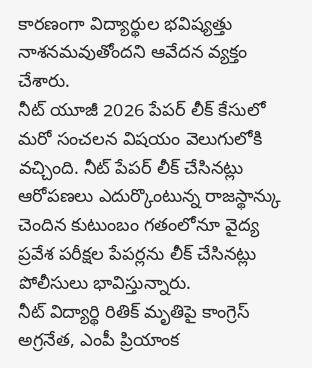కారణంగా విద్యార్థుల భవిష్యత్తు నాశనమవుతోందని ఆవేదన వ్యక్తం చేశారు.
నీట్ యూజీ 2026 పేపర్ లీక్ కేసులో మరో సంచలన విషయం వెలుగులోకి వచ్చింది. నీట్ పేపర్ లీక్ చేసినట్లు ఆరోపణలు ఎదుర్కొంటున్న రాజస్థాన్కు చెందిన కుటుంబం గతంలోనూ వైద్య ప్రవేశ పరీక్షల పేపర్లను లీక్ చేసినట్లు పోలీసులు భావిస్తున్నారు.
నీట్ విద్యార్థి రితిక్ మృతిపై కాంగ్రెస్ అగ్రనేత, ఎంపీ ప్రియాంక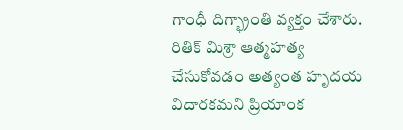గాంధీ దిగ్భ్రాంతి వ్యక్తం చేశారు. రితిక్ మిశ్రా ఆత్మహత్య చేసుకోవడం అత్యంత హృదయ విదారకమని ప్రియాంక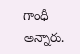గాంధీ అన్నారు.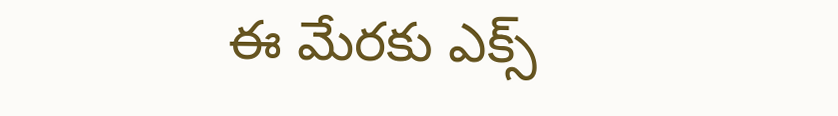ఈ మేరకు ఎక్స్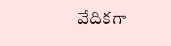వేదికగా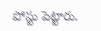పోస్టు పెట్టారు.